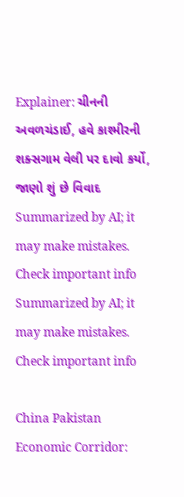Explainer: ચીનની અવળચંડાઈ, હવે કાશ્મીરની શક્સગામ વેલી પર દાવો કર્યો, જાણો શું છે વિવાદ
Summarized by AI; it may make mistakes. Check important info
Summarized by AI; it may make mistakes. Check important info

China Pakistan Economic Corridor: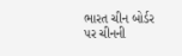ભારત ચીન બોર્ડર પર ચીનની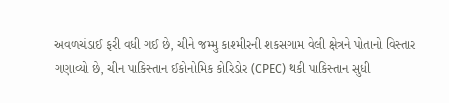અવળચંડાઈ ફરી વધી ગઈ છે, ચીને જમ્મુ કાશ્મીરની શકસગામ વેલી ક્ષેત્રને પોતાનો વિસ્તાર ગણાવ્યો છે, ચીન પાકિસ્તાન ઈકોનોમિક કોરિડોર (CPEC) થકી પાકિસ્તાન સુધી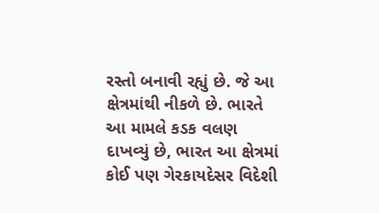રસ્તો બનાવી રહ્યું છે. જે આ ક્ષેત્રમાંથી નીકળે છે. ભારતે આ મામલે કડક વલણ દાખવ્યું છે, ભારત આ ક્ષેત્રમાં કોઈ પણ ગેરકાયદેસર વિદેશી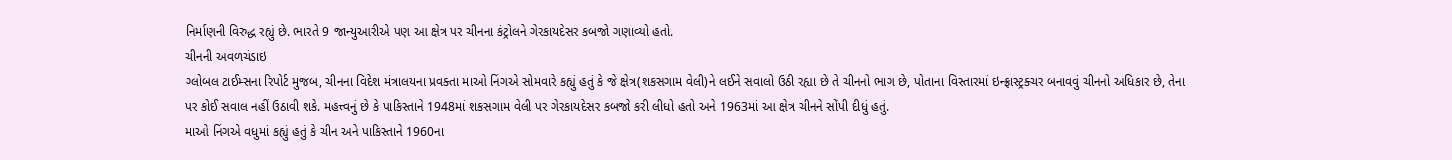નિર્માણની વિરુદ્ધ રહ્યું છે. ભારતે 9 જાન્યુઆરીએ પણ આ ક્ષેત્ર પર ચીનના કંટ્રોલને ગેરકાયદેસર કબજો ગણાવ્યો હતો.
ચીનની અવળચંડાઇ
ગ્લોબલ ટાઈમ્સના રિપોર્ટ મુજબ, ચીનના વિદેશ મંત્રાલયના પ્રવક્તા માઓ નિંગએ સોમવારે કહ્યું હતું કે જે ક્ષેત્ર(શકસગામ વેલી)ને લઈને સવાલો ઉઠી રહ્યા છે તે ચીનનો ભાગ છે, પોતાના વિસ્તારમાં ઇન્ફ્રાસ્ટ્રક્ચર બનાવવું ચીનનો અધિકાર છે, તેના પર કોઈ સવાલ નહીં ઉઠાવી શકે. મહત્ત્વનું છે કે પાકિસ્તાને 1948માં શકસગામ વેલી પર ગેરકાયદેસર કબજો કરી લીધો હતો અને 1963માં આ ક્ષેત્ર ચીનને સોંપી દીધું હતું.
માઓ નિંગએ વધુમાં કહ્યું હતું કે ચીન અને પાકિસ્તાને 1960ના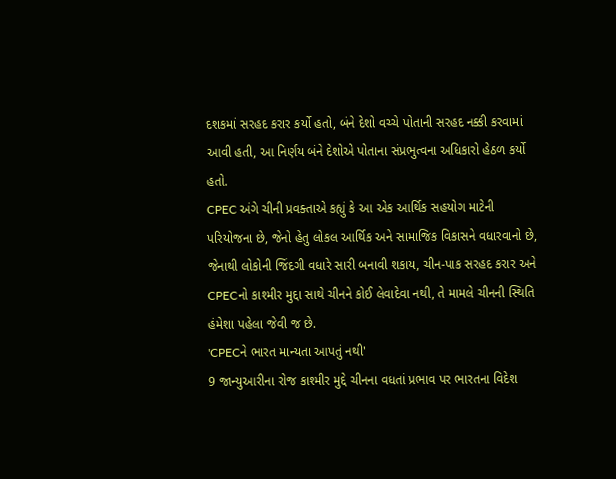દશકમાં સરહદ કરાર કર્યો હતો, બંને દેશો વચ્ચે પોતાની સરહદ નક્કી કરવામાં આવી હતી, આ નિર્ણય બંને દેશોએ પોતાના સંપ્રભુત્વના અધિકારો હેઠળ કર્યો હતો.
CPEC અંગે ચીની પ્રવક્તાએ કહ્યું કે આ એક આર્થિક સહયોગ માટેની પરિયોજના છે, જેનો હેતુ લોકલ આર્થિક અને સામાજિક વિકાસને વધારવાનો છે, જેનાથી લોકોની જિંદગી વધારે સારી બનાવી શકાય, ચીન-પાક સરહદ કરાર અને CPECનો કાશ્મીર મુદ્દા સાથે ચીનને કોઈ લેવાદેવા નથી, તે મામલે ચીનની સ્થિતિ હંમેશા પહેલા જેવી જ છે.
'CPECને ભારત માન્યતા આપતું નથી'
9 જાન્યુઆરીના રોજ કાશ્મીર મુદ્દે ચીનના વધતાં પ્રભાવ પર ભારતના વિદેશ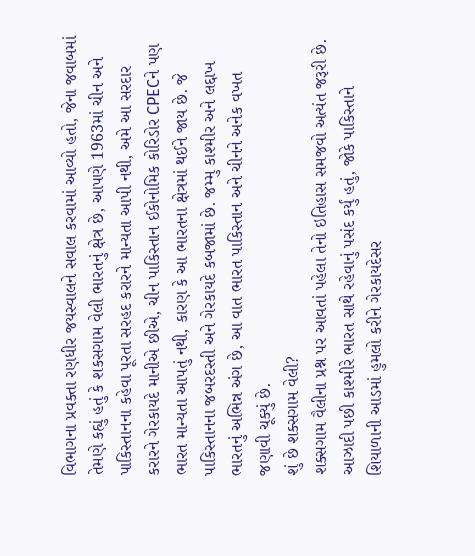વિભાગના પ્રવક્તા રણધીર જયસ્વાલને સવાલ કરવામાં આવ્યો હતો, જેના જવાબમાં તેમણે કહ્યું હતું કે શકસગામ વેલી ભારતનું ક્ષેત્ર છે, આપણે 1963માં ચીન અને પાકિસ્તાનના કહેવા પૂરતા સરહદ કરારને માન્યતા આપી નથી, અમે આ સરદાર કરારને ગેરકાયદે માનીએ છીએ, ચીન પાકિસ્તાન ઈકોનોમિક કોરિડોર CPECને પણ ભારત માન્યતા આપતું નથી, કારણ કે આ ભારતના ક્ષેત્રમાં થઈને જાય છે. જે પાકિસ્તાનના જબરદસ્તી અને ગેરકાયદે કબજામાં છે. જમ્મુ કાશ્મીર અને લદ્દાખ ભારતનું અભિન્ન અંગ છે, આ વાત ભારત પાકિસ્તાન અને ચીનને અનેક વખત જણાવી ચૂક્યું છે.
શું છે શક્સગામ વેલી?
શક્સગામ વૈલીના પ્રશ્ન પર આવતાં પહેલા તેનો ઇતિહાસ સમજવો અત્યંત જરૂરી છે. આઝાદી પછી કાશ્મીરે ભારત સાથે રહેવાનું પસંદ કર્યું હતું, જોકે પાકિસ્તાને શિયાળાની આડમાં હુમલો કરીને ગેરકાયદેસર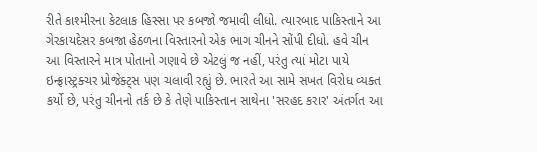રીતે કાશ્મીરના કેટલાક હિસ્સા પર કબજો જમાવી લીધો. ત્યારબાદ પાકિસ્તાને આ ગેરકાયદેસર કબજા હેઠળના વિસ્તારનો એક ભાગ ચીનને સોંપી દીધો. હવે ચીન આ વિસ્તારને માત્ર પોતાનો ગણાવે છે એટલું જ નહીં, પરંતુ ત્યાં મોટા પાયે ઇન્ફ્રાસ્ટ્રક્ચર પ્રોજેક્ટ્સ પણ ચલાવી રહ્યું છે. ભારતે આ સામે સખત વિરોધ વ્યક્ત કર્યો છે, પરંતુ ચીનનો તર્ક છે કે તેણે પાકિસ્તાન સાથેના 'સરહદ કરાર' અંતર્ગત આ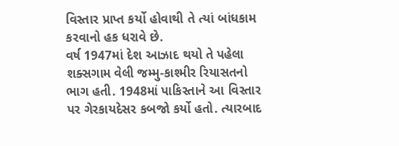વિસ્તાર પ્રાપ્ત કર્યો હોવાથી તે ત્યાં બાંધકામ કરવાનો હક ધરાવે છે.
વર્ષ 1947માં દેશ આઝાદ થયો તે પહેલા શક્સગામ વેલી જમ્મુ-કાશ્મીર રિયાસતનો ભાગ હતી. 1948માં પાકિસ્તાને આ વિસ્તાર પર ગેરકાયદેસર કબજો કર્યો હતો. ત્યારબાદ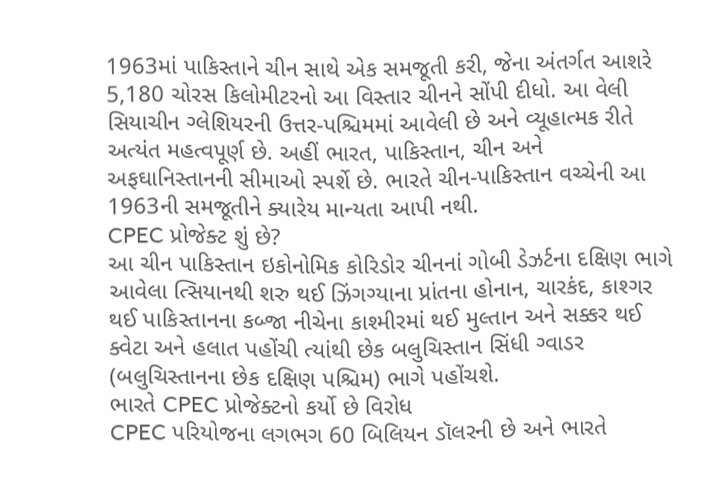1963માં પાકિસ્તાને ચીન સાથે એક સમજૂતી કરી, જેના અંતર્ગત આશરે 5,180 ચોરસ કિલોમીટરનો આ વિસ્તાર ચીનને સોંપી દીધો. આ વેલી સિયાચીન ગ્લેશિયરની ઉત્તર-પશ્ચિમમાં આવેલી છે અને વ્યૂહાત્મક રીતે અત્યંત મહત્વપૂર્ણ છે. અહીં ભારત, પાકિસ્તાન, ચીન અને અફઘાનિસ્તાનની સીમાઓ સ્પર્શે છે. ભારતે ચીન-પાકિસ્તાન વચ્ચેની આ 1963ની સમજૂતીને ક્યારેય માન્યતા આપી નથી.
CPEC પ્રોજેક્ટ શું છે?
આ ચીન પાકિસ્તાન ઇકોનોમિક કોરિડોર ચીનનાં ગોબી ડેઝર્ટના દક્ષિણ ભાગે આવેલા ત્સિયાનથી શરુ થઈ ઝિંગગ્યાના પ્રાંતના હોનાન, ચારકંદ, કાશ્ગર થઈ પાકિસ્તાનના કબ્જા નીચેના કાશ્મીરમાં થઈ મુલ્તાન અને સક્કર થઈ ક્વેટા અને હલાત પહોંચી ત્યાંથી છેક બલુચિસ્તાન સિંધી ગ્વાડર (બલુચિસ્તાનના છેક દક્ષિણ પશ્ચિમ) ભાગે પહોંચશે.
ભારતે CPEC પ્રોજેક્ટનો કર્યો છે વિરોધ
CPEC પરિયોજના લગભગ 60 બિલિયન ડૉલરની છે અને ભારતે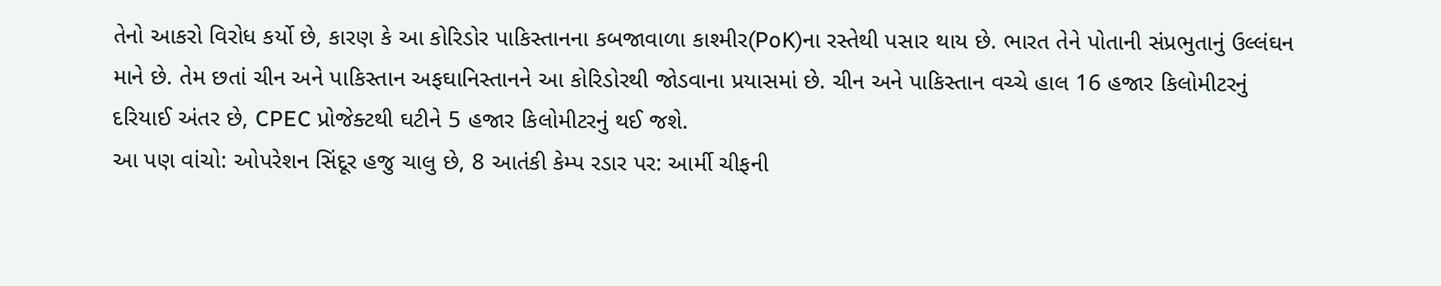તેનો આકરો વિરોધ કર્યો છે, કારણ કે આ કોરિડોર પાકિસ્તાનના કબજાવાળા કાશ્મીર(PoK)ના રસ્તેથી પસાર થાય છે. ભારત તેને પોતાની સંપ્રભુતાનું ઉલ્લંઘન માને છે. તેમ છતાં ચીન અને પાકિસ્તાન અફઘાનિસ્તાનને આ કોરિડોરથી જોડવાના પ્રયાસમાં છે. ચીન અને પાકિસ્તાન વચ્ચે હાલ 16 હજાર કિલોમીટરનું દરિયાઈ અંતર છે, CPEC પ્રોજેક્ટથી ઘટીને 5 હજાર કિલોમીટરનું થઈ જશે.
આ પણ વાંચો: ઓપરેશન સિંદૂર હજુ ચાલુ છે, 8 આતંકી કેમ્પ રડાર પર: આર્મી ચીફની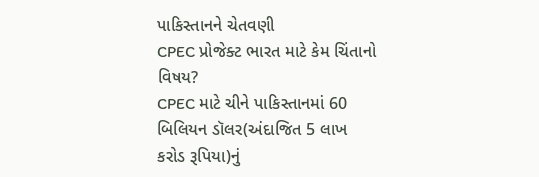પાકિસ્તાનને ચેતવણી
CPEC પ્રોજેક્ટ ભારત માટે કેમ ચિંતાનો વિષય?
CPEC માટે ચીને પાકિસ્તાનમાં 60 બિલિયન ડૉલર(અંદાજિત 5 લાખ કરોડ રૂપિયા)નું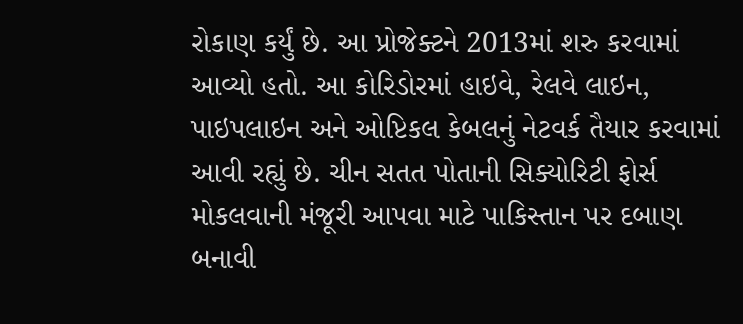રોકાણ કર્યું છે. આ પ્રોજેક્ટને 2013માં શરુ કરવામાં આવ્યો હતો. આ કોરિડોરમાં હાઇવે, રેલવે લાઇન, પાઇપલાઇન અને ઓપ્ટિકલ કેબલનું નેટવર્ક તૈયાર કરવામાં આવી રહ્યું છે. ચીન સતત પોતાની સિક્યોરિટી ફોર્સ મોકલવાની મંજૂરી આપવા માટે પાકિસ્તાન પર દબાણ બનાવી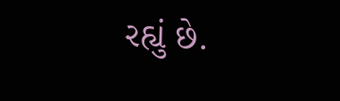રહ્યું છે.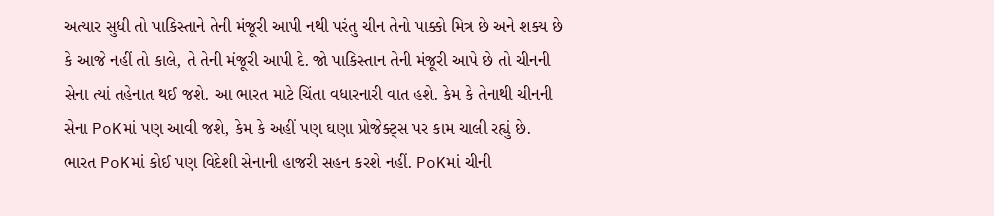અત્યાર સુધી તો પાકિસ્તાને તેની મંજૂરી આપી નથી પરંતુ ચીન તેનો પાક્કો મિત્ર છે અને શક્ય છે કે આજે નહીં તો કાલે, તે તેની મંજૂરી આપી દે. જો પાકિસ્તાન તેની મંજૂરી આપે છે તો ચીનની સેના ત્યાં તહેનાત થઈ જશે. આ ભારત માટે ચિંતા વધારનારી વાત હશે. કેમ કે તેનાથી ચીનની સેના PoKમાં પણ આવી જશે, કેમ કે અહીં પણ ઘણા પ્રોજેક્ટ્સ પર કામ ચાલી રહ્યું છે. ભારત PoKમાં કોઈ પણ વિદેશી સેનાની હાજરી સહન કરશે નહીં. PoKમાં ચીની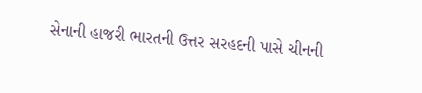સેનાની હાજરી ભારતની ઉત્તર સરહદની પાસે ચીનની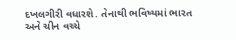દખલગીરી વધારશે. તેનાથી ભવિષ્યમાં ભારત અને ચીન વચ્ચે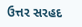ઉત્તર સરહદ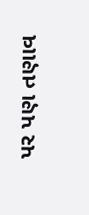પર પણ તણાવ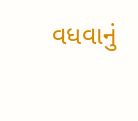વધવાનું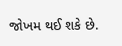જોખમ થઈ શકે છે.